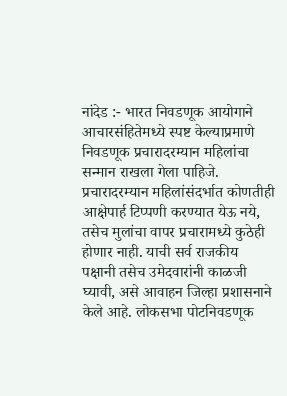नांदेड :- भारत निवडणूक आयोगाने आचारसंहितेमध्ये स्पष्ट केल्याप्रमाणे निवडणूक प्रचारादरम्यान महिलांचा सन्मान राखला गेला पाहिजे. प्रचारादरम्यान महिलांसंदर्भात कोणतीही आक्षेपार्ह टिप्पणी करण्यात येऊ नये, तसेच मुलांचा वापर प्रचारामध्ये कुठेही होणार नाही. याची सर्व राजकीय पक्षानी तसेच उमेदवारांनी काळजी घ्यावी, असे आवाहन जिल्हा प्रशासनाने केले आहे. लोकसभा पोटनिवडणूक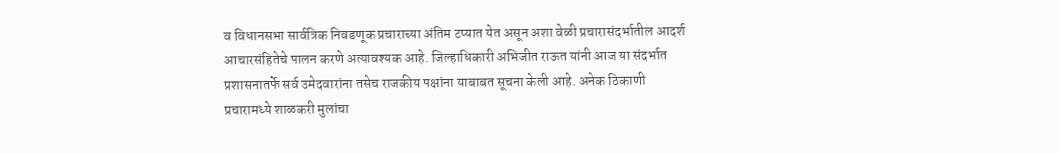व विधानसभा सार्वत्रिक निवडणूक प्रचाराच्या अंतिम टप्यात येत असून अशा वेळी प्रचारासंदर्भातील आदर्श आचारसंहितेचे पालन करणे अत्यावश्यक आहे. जिल्हाधिकारी अभिजीत राऊत यांनी आज या संदर्भात प्रशासनातर्फे सर्व उमेदवारांना तसेच राजकीय पक्षांना याबाबत सूचना केली आहे. अनेक ठिकाणी प्रचारामध्ये शाळकरी मुलांचा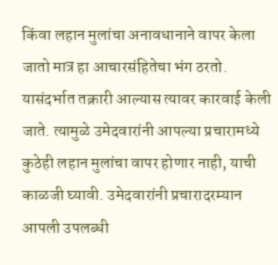किंवा लहान मुलांचा अनावधानाने वापर केला जातो मात्र हा आचारसंहितेचा भंग ठरतो. यासंदर्भात तक्रारी आल्यास त्यावर कारवाई केली जाते. त्यामुळे उमेदवारांनी आपल्या प्रचारामध्ये कुठेही लहान मुलांचा वापर होणार नाही, याची काळजी घ्यावी. उमेदवारांनी प्रचारादरम्यान आपली उपलब्धी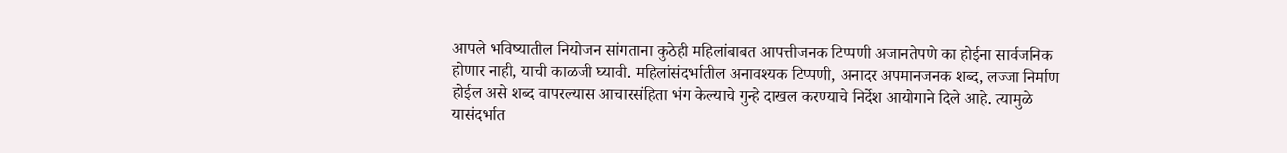आपले भविष्यातील नियोजन सांगताना कुठेही महिलांबाबत आपत्तीजनक टिप्पणी अजानतेपणे का होईना सार्वजनिक होणार नाही, याची काळजी घ्यावी. महिलांसंदर्भातील अनावश्यक टिप्पणी, अनादर अपमानजनक शब्द, लज्जा निर्माण होईल असे शब्द वापरल्यास आचारसंहिता भंग केल्याचे गुन्हे दाखल करण्याचे निर्देश आयोगाने दिले आहे. त्यामुळे यासंदर्भात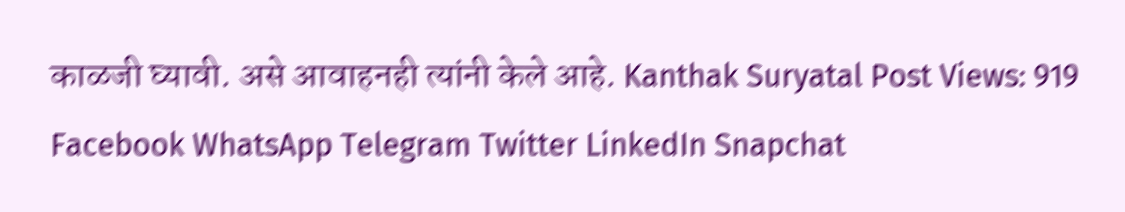काळजी घ्यावी. असे आवाहनही त्यांनी केले आहे. Kanthak Suryatal Post Views: 919 Facebook WhatsApp Telegram Twitter LinkedIn Snapchat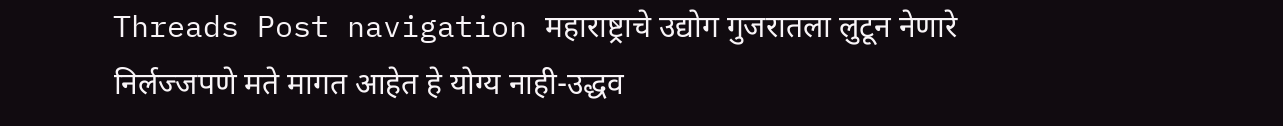Threads Post navigation महाराष्ट्राचे उद्योग गुजरातला लुटून नेणारे निर्लज्जपणे मते मागत आहेत हे योग्य नाही-उद्धव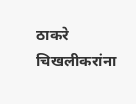ठाकरे चिखलीकरांना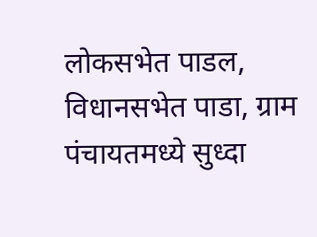लोकसभेत पाडल, विधानसभेत पाडा, ग्राम पंचायतमध्ये सुध्दा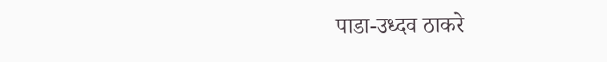पाडा-उध्दव ठाकरे